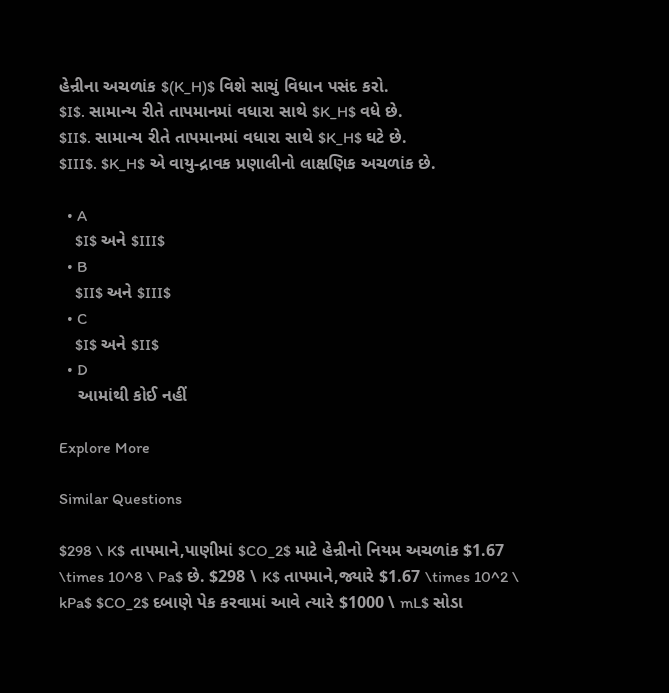હેન્રીના અચળાંક $(K_H)$ વિશે સાચું વિધાન પસંદ કરો.
$I$. સામાન્ય રીતે તાપમાનમાં વધારા સાથે $K_H$ વધે છે.
$II$. સામાન્ય રીતે તાપમાનમાં વધારા સાથે $K_H$ ઘટે છે.
$III$. $K_H$ એ વાયુ-દ્રાવક પ્રણાલીનો લાક્ષણિક અચળાંક છે.

  • A
    $I$ અને $III$
  • B
    $II$ અને $III$
  • C
    $I$ અને $II$
  • D
    આમાંથી કોઈ નહીં

Explore More

Similar Questions

$298 \ K$ તાપમાને,પાણીમાં $CO_2$ માટે હેન્રીનો નિયમ અચળાંક $1.67 \times 10^8 \ Pa$ છે. $298 \ K$ તાપમાને,જ્યારે $1.67 \times 10^2 \ kPa$ $CO_2$ દબાણે પેક કરવામાં આવે ત્યારે $1000 \ mL$ સોડા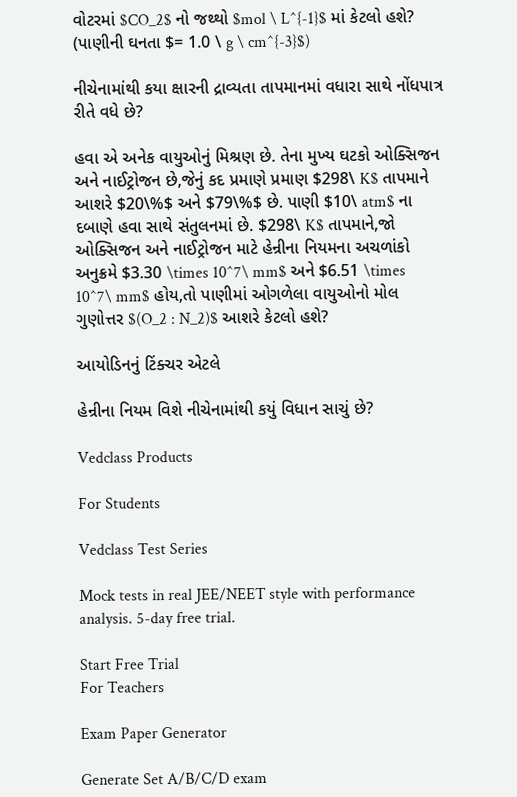વોટરમાં $CO_2$ નો જથ્થો $mol \ L^{-1}$ માં કેટલો હશે? (પાણીની ઘનતા $= 1.0 \ g \ cm^{-3}$)

નીચેનામાંથી કયા ક્ષારની દ્રાવ્યતા તાપમાનમાં વધારા સાથે નોંધપાત્ર રીતે વધે છે?

હવા એ અનેક વાયુઓનું મિશ્રણ છે. તેના મુખ્ય ઘટકો ઓક્સિજન અને નાઈટ્રોજન છે,જેનું કદ પ્રમાણે પ્રમાણ $298\ K$ તાપમાને આશરે $20\%$ અને $79\%$ છે. પાણી $10\ atm$ ના દબાણે હવા સાથે સંતુલનમાં છે. $298\ K$ તાપમાને,જો ઓક્સિજન અને નાઈટ્રોજન માટે હેન્રીના નિયમના અચળાંકો અનુક્રમે $3.30 \times 10^7\ mm$ અને $6.51 \times 10^7\ mm$ હોય,તો પાણીમાં ઓગળેલા વાયુઓનો મોલ ગુણોત્તર $(O_2 : N_2)$ આશરે કેટલો હશે?

આયોડિનનું ટિંક્ચર એટલે

હેન્રીના નિયમ વિશે નીચેનામાંથી કયું વિધાન સાચું છે?

Vedclass Products

For Students

Vedclass Test Series

Mock tests in real JEE/NEET style with performance analysis. 5-day free trial.

Start Free Trial
For Teachers

Exam Paper Generator

Generate Set A/B/C/D exam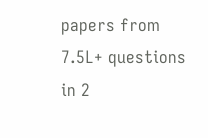papers from 7.5L+ questions in 2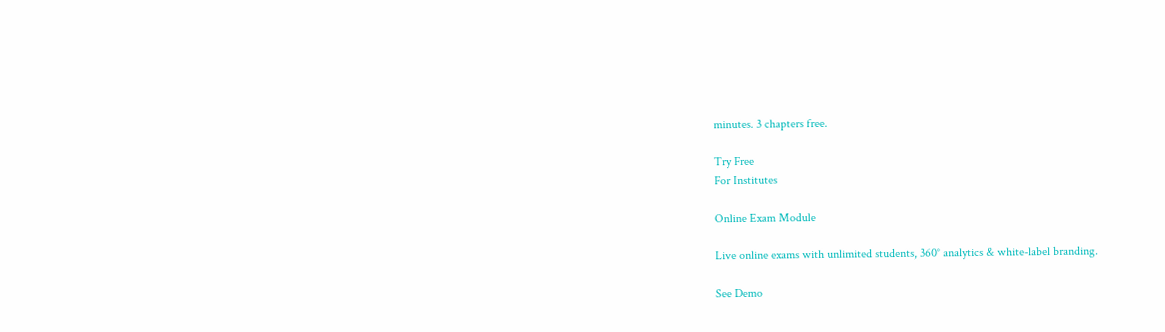minutes. 3 chapters free.

Try Free
For Institutes

Online Exam Module

Live online exams with unlimited students, 360° analytics & white-label branding.

See Demo